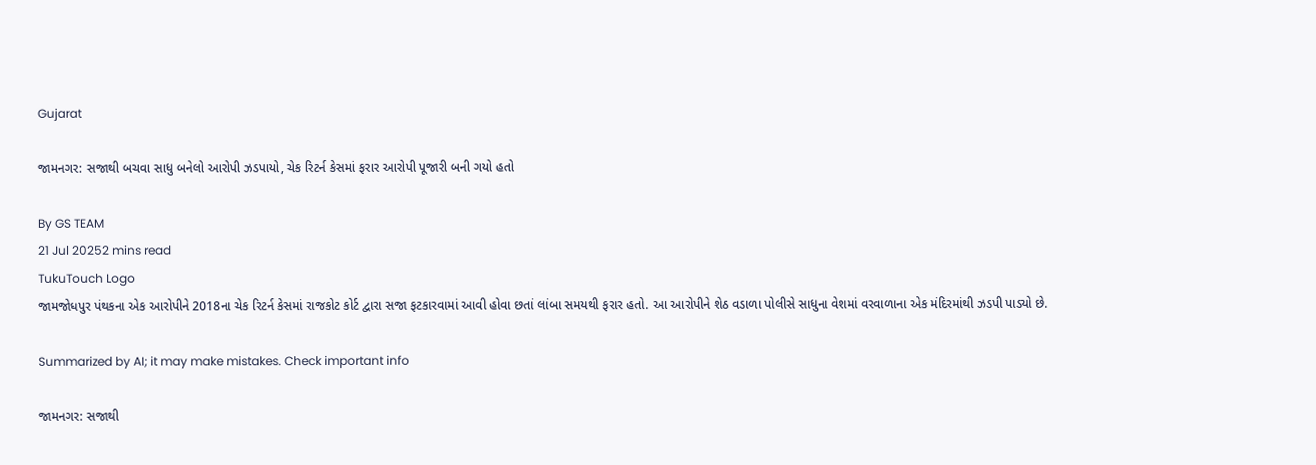Gujarat

જામનગર: સજાથી બચવા સાધુ બનેલો આરોપી ઝડપાયો, ચેક રિટર્ન કેસમાં ફરાર આરોપી પૂજારી બની ગયો હતો

By GS TEAM
21 Jul 20252 mins read
TukuTouch Logo
જામજોધપુર પંથકના એક આરોપીને 2018ના ચેક રિટર્ન કેસમાં રાજકોટ કોર્ટ દ્વારા સજા ફટકારવામાં આવી હોવા છતાં લાંબા સમયથી ફરાર હતો. આ આરોપીને શેઠ વડાળા પોલીસે સાધુના વેશમાં વરવાળાના એક મંદિરમાંથી ઝડપી પાડ્યો છે.

Summarized by AI; it may make mistakes. Check important info

જામનગર: સજાથી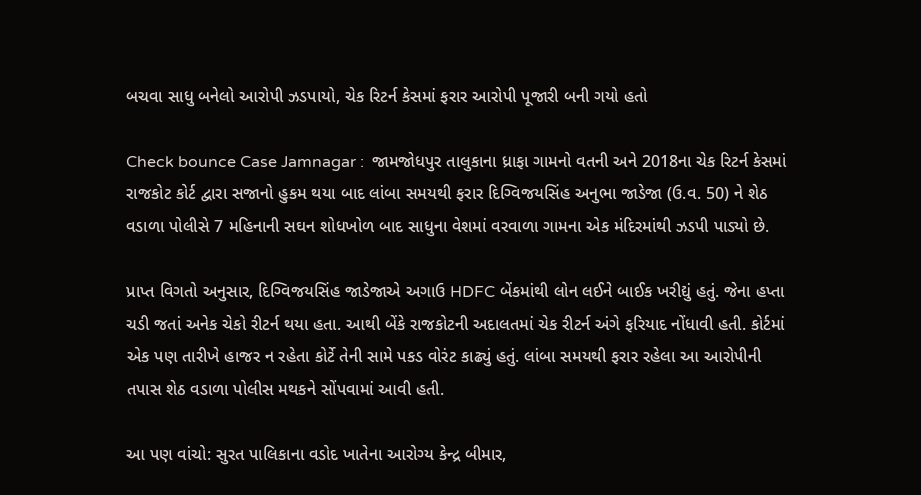બચવા સાધુ બનેલો આરોપી ઝડપાયો, ચેક રિટર્ન કેસમાં ફરાર આરોપી પૂજારી બની ગયો હતો

Check bounce Case Jamnagar :  જામજોધપુર તાલુકાના ધ્રાફા ગામનો વતની અને 2018ના ચેક રિટર્ન કેસમાં રાજકોટ કોર્ટ દ્વારા સજાનો હુકમ થયા બાદ લાંબા સમયથી ફરાર દિગ્વિજયસિંહ અનુભા જાડેજા (ઉ.વ. 50) ને શેઠ વડાળા પોલીસે 7 મહિનાની સઘન શોધખોળ બાદ સાધુના વેશમાં વરવાળા ગામના એક મંદિરમાંથી ઝડપી પાડ્યો છે.

પ્રાપ્ત વિગતો અનુસાર, દિગ્વિજયસિંહ જાડેજાએ અગાઉ HDFC બેંકમાંથી લોન લઈને બાઈક ખરીદ્યું હતું. જેના હપ્તા ચડી જતાં અનેક ચેકો રીટર્ન થયા હતા. આથી બેંકે રાજકોટની અદાલતમાં ચેક રીટર્ન અંગે ફરિયાદ નોંધાવી હતી. કોર્ટમાં એક પણ તારીખે હાજર ન રહેતા કોર્ટે તેની સામે પકડ વોરંટ કાઢ્યું હતું. લાંબા સમયથી ફરાર રહેલા આ આરોપીની તપાસ શેઠ વડાળા પોલીસ મથકને સોંપવામાં આવી હતી.

આ પણ વાંચો: સુરત પાલિકાના વડોદ ખાતેના આરોગ્ય કેન્દ્ર બીમાર,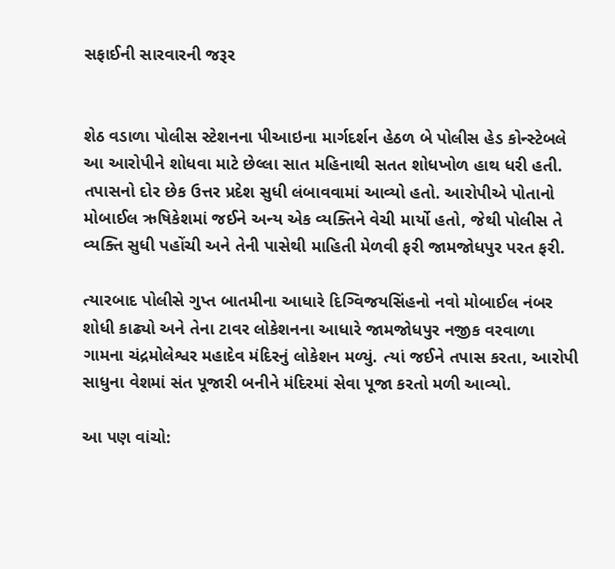સફાઈની સારવારની જરૂર


શેઠ વડાળા પોલીસ સ્ટેશનના પીઆઇના માર્ગદર્શન હેઠળ બે પોલીસ હેડ કોન્સ્ટેબલે આ આરોપીને શોધવા માટે છેલ્લા સાત મહિનાથી સતત શોધખોળ હાથ ધરી હતી. તપાસનો દોર છેક ઉત્તર પ્રદેશ સુધી લંબાવવામાં આવ્યો હતો. આરોપીએ પોતાનો મોબાઈલ ઋષિકેશમાં જઈને અન્ય એક વ્યક્તિને વેચી માર્યો હતો, જેથી પોલીસ તે વ્યક્તિ સુધી પહોંચી અને તેની પાસેથી માહિતી મેળવી ફરી જામજોધપુર પરત ફરી.

ત્યારબાદ પોલીસે ગુપ્ત બાતમીના આધારે દિગ્વિજયસિંહનો નવો મોબાઈલ નંબર શોધી કાઢ્યો અને તેના ટાવર લોકેશનના આધારે જામજોધપુર નજીક વરવાળા ગામના ચંદ્રમોલેશ્વર મહાદેવ મંદિરનું લોકેશન મળ્યું. ત્યાં જઈને તપાસ કરતા, આરોપી સાધુના વેશમાં સંત પૂજારી બનીને મંદિરમાં સેવા પૂજા કરતો મળી આવ્યો.

આ પણ વાંચો: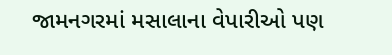જામનગરમાં મસાલાના વેપારીઓ પણ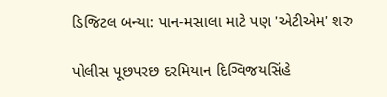ડિજિટલ બન્યા: પાન-મસાલા માટે પણ 'એટીએમ' શરુ

પોલીસ પૂછપરછ દરમિયાન દિગ્વિજયસિંહે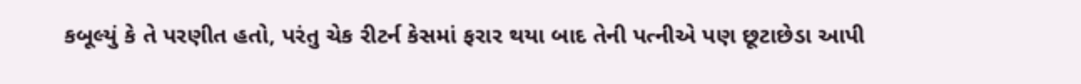કબૂલ્યું કે તે પરણીત હતો, પરંતુ ચેક રીટર્ન કેસમાં ફરાર થયા બાદ તેની પત્નીએ પણ છૂટાછેડા આપી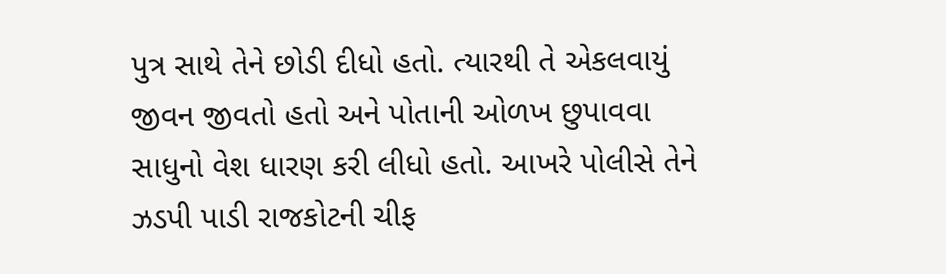પુત્ર સાથે તેને છોડી દીધો હતો. ત્યારથી તે એકલવાયું જીવન જીવતો હતો અને પોતાની ઓળખ છુપાવવા સાધુનો વેશ ધારણ કરી લીધો હતો. આખરે પોલીસે તેને ઝડપી પાડી રાજકોટની ચીફ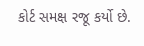કોર્ટ સમક્ષ રજૂ કર્યો છે.